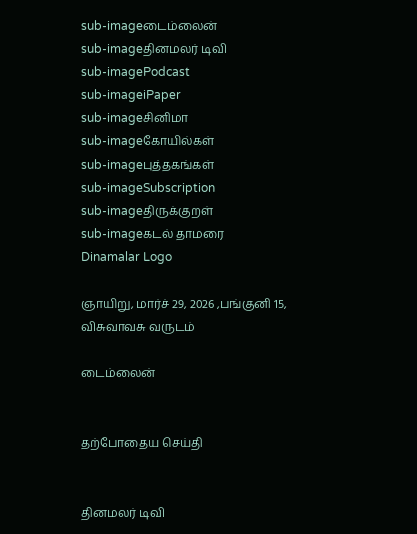sub-imageடைம்லைன்
sub-imageதினமலர் டிவி
sub-imagePodcast
sub-imageiPaper
sub-imageசினிமா
sub-imageகோயில்கள்
sub-imageபுத்தகங்கள்
sub-imageSubscription
sub-imageதிருக்குறள்
sub-imageகடல் தாமரை
Dinamalar Logo

ஞாயிறு, மார்ச் 29, 2026 ,பங்குனி 15, விசுவாவசு வருடம்

டைம்லைன்


தற்போதைய செய்தி


தினமலர் டிவி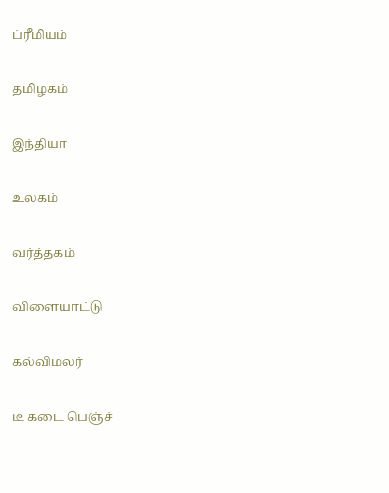ப்ரீமியம்


தமிழகம்


இந்தியா


உலகம்


வர்த்தகம்


விளையாட்டு


கல்விமலர்


டீ கடை பெஞ்ச்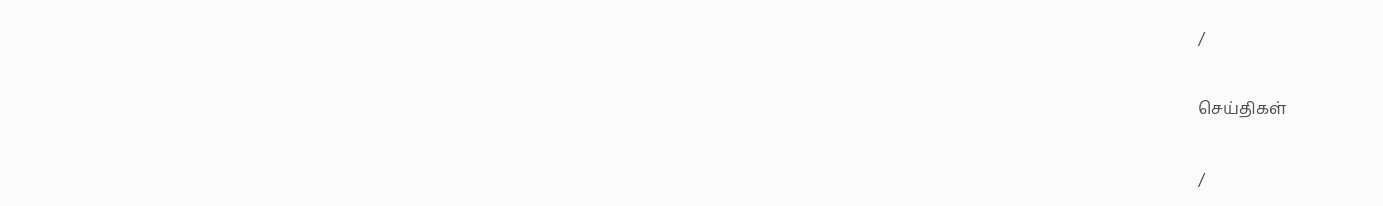/

செய்திகள்

/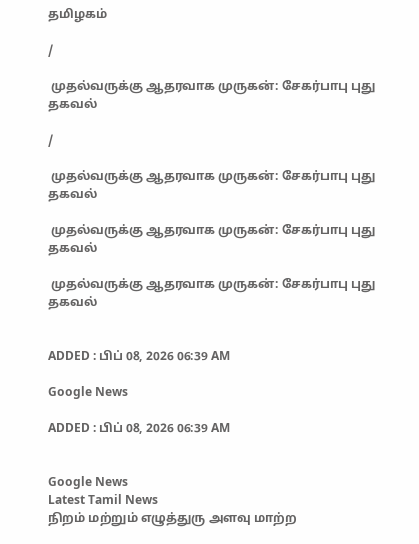தமிழகம்

/

 முதல்வருக்கு ஆதரவாக முருகன்: சேகர்பாபு புது தகவல்

/

 முதல்வருக்கு ஆதரவாக முருகன்: சேகர்பாபு புது தகவல்

 முதல்வருக்கு ஆதரவாக முருகன்: சேகர்பாபு புது தகவல்

 முதல்வருக்கு ஆதரவாக முருகன்: சேகர்பாபு புது தகவல்


ADDED : பிப் 08, 2026 06:39 AM

Google News

ADDED : பிப் 08, 2026 06:39 AM


Google News
Latest Tamil News
நிறம் மற்றும் எழுத்துரு அளவு மாற்ற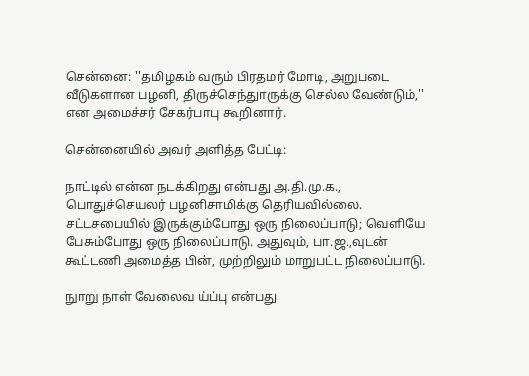சென்னை: ''தமிழகம் வரும் பிரதமர் மோடி, அறுபடை வீடுகளான பழனி, திருச்செந்துாருக்கு செல்ல வேண்டும்,'' என அமைச்சர் சேகர்பாபு கூறினார்.

சென்னையில் அவர் அளித்த பேட்டி:

நாட்டில் என்ன நடக்கிறது என்பது அ.தி.மு.க., பொதுச்செயலர் பழனிசாமிக்கு தெரியவில்லை. சட்டசபையில் இருக்கும்போது ஒரு நிலைப்பாடு; வெளியே பேசும்போது ஒரு நிலைப்பாடு. அதுவும், பா.ஜ.,வுடன் கூட்டணி அமைத்த பின், முற்றிலும் மாறுபட்ட நிலைப்பாடு.

நுாறு நாள் வேலைவ ய்ப்பு என்பது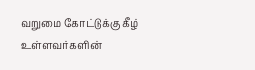வறுமை கோட்டுக்கு கீழ் உள்ளவர்களின்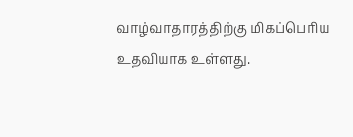வாழ்வாதாரத்திற்கு மிகப்பெரிய உதவியாக உள்ளது.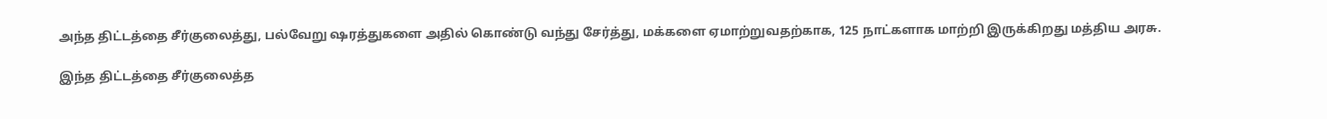அந்த திட்டத்தை சீர்குலைத்து, பல்வேறு ஷரத்துகளை அதில் கொண்டு வந்து சேர்த்து, மக்களை ஏமாற்றுவதற்காக, 125 நாட்களாக மாற்றி இருக்கிறது மத்திய அரசு.

இந்த திட்டத்தை சீர்குலைத்த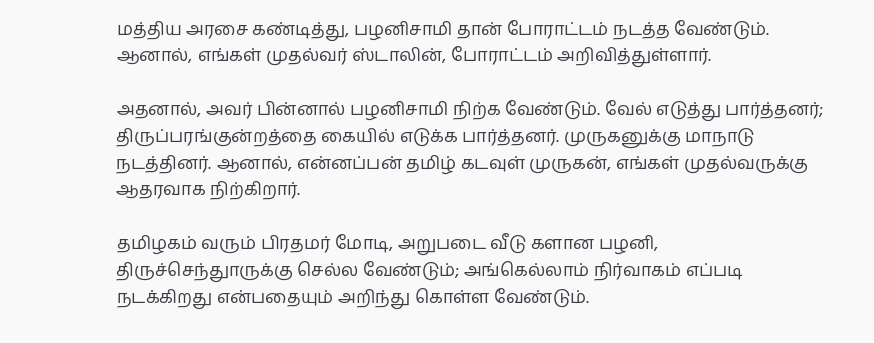மத்திய அரசை கண்டித்து, பழனிசாமி தான் போராட்டம் நடத்த வேண்டும். ஆனால், எங்கள் முதல்வர் ஸ்டாலின், போராட்டம் அறிவித்துள்ளார்.

அதனால், அவர் பின்னால் பழனிசாமி நிற்க வேண்டும். வேல் எடுத்து பார்த்தனர்; திருப்பரங்குன்றத்தை கையில் எடுக்க பார்த்தனர். முருகனுக்கு மாநாடு நடத்தினர். ஆனால், என்னப்பன் தமிழ் கடவுள் முருகன், எங்கள் முதல்வருக்கு ஆதரவாக நிற்கிறார்.

தமிழகம் வரும் பிரதமர் மோடி, அறுபடை வீடு களான பழனி, திருச்செந்துாருக்கு செல்ல வேண்டும்; அங்கெல்லாம் நிர்வாகம் எப்படி நடக்கிறது என்பதையும் அறிந்து கொள்ள வேண்டும்.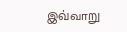இவ்வாறு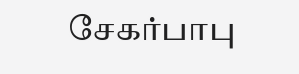சேகர்பாபு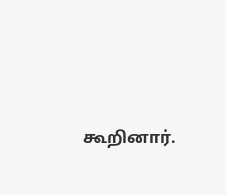கூறினார்.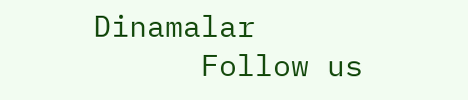Dinamalar
      Follow us